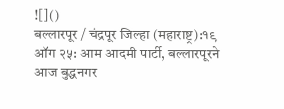![]()
बल्लारपूर / चंद्रपूर जिल्हा (महाराष्ट्र):१९ ऑग २५: आम आदमी पार्टी, बल्लारपूरने आज बुद्धनगर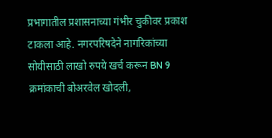प्रभागातील प्रशासनाच्या गंभीर चुकीवर प्रकाश टाकला आहे. नगरपरिषदेने नागरिकांच्या सोयीसाठी लाखो रुपये खर्च करून BN 9 क्रमांकाची बोअरवेल खोदली,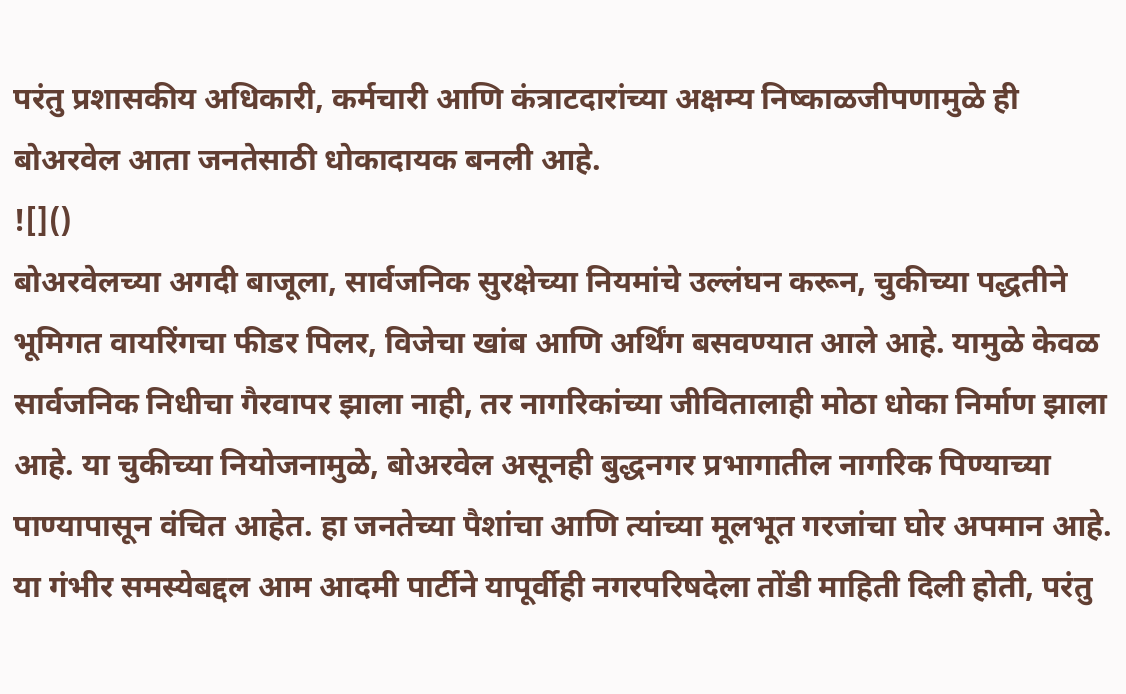परंतु प्रशासकीय अधिकारी, कर्मचारी आणि कंत्राटदारांच्या अक्षम्य निष्काळजीपणामुळे ही बोअरवेल आता जनतेसाठी धोकादायक बनली आहे.
![]()
बोअरवेलच्या अगदी बाजूला, सार्वजनिक सुरक्षेच्या नियमांचे उल्लंघन करून, चुकीच्या पद्धतीने भूमिगत वायरिंगचा फीडर पिलर, विजेचा खांब आणि अर्थिंग बसवण्यात आले आहे. यामुळे केवळ सार्वजनिक निधीचा गैरवापर झाला नाही, तर नागरिकांच्या जीवितालाही मोठा धोका निर्माण झाला आहे. या चुकीच्या नियोजनामुळे, बोअरवेल असूनही बुद्धनगर प्रभागातील नागरिक पिण्याच्या पाण्यापासून वंचित आहेत. हा जनतेच्या पैशांचा आणि त्यांच्या मूलभूत गरजांचा घोर अपमान आहे. या गंभीर समस्येबद्दल आम आदमी पार्टीने यापूर्वीही नगरपरिषदेला तोंडी माहिती दिली होती, परंतु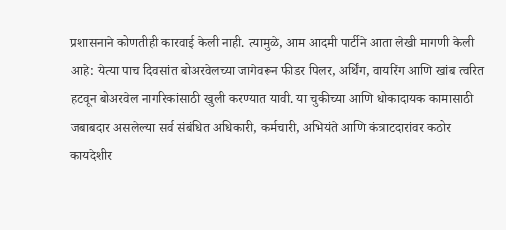प्रशासनाने कोणतीही कारवाई केली नाही. त्यामुळे, आम आदमी पार्टीने आता लेखी मागणी केली आहे: येत्या पाच दिवसांत बोअरवेलच्या जागेवरून फीडर पिलर, अर्थिंग, वायरिंग आणि खांब त्वरित हटवून बोअरवेल नागरिकांसाठी खुली करण्यात यावी. या चुकीच्या आणि धोकादायक कामासाठी जबाबदार असलेल्या सर्व संबंधित अधिकारी, कर्मचारी, अभियंते आणि कंत्राटदारांवर कठोर कायदेशीर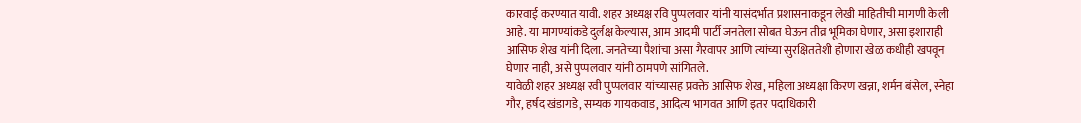कारवाई करण्यात यावी. शहर अध्यक्ष रवि पुप्पलवार यांनी यासंदर्भात प्रशासनाकडून लेखी माहितीची मागणी केली आहे. या मागण्यांकडे दुर्लक्ष केल्यास, आम आदमी पार्टी जनतेला सोबत घेऊन तीव्र भूमिका घेणार, असा इशाराही आसिफ शेख यांनी दिला. जनतेच्या पैशांचा असा गैरवापर आणि त्यांच्या सुरक्षिततेशी होणारा खेळ कधीही खपवून घेणार नाही, असे पुप्पलवार यांनी ठामपणे सांगितले.
यावेळी शहर अध्यक्ष रवी पुप्पलवार यांच्यासह प्रवक्ते आसिफ शेख, महिला अध्यक्षा किरण खन्ना, शर्मन बंसेल, स्नेहा गौर, हर्षद खंडागडे, सम्यक गायकवाड, आदित्य भागवत आणि इतर पदाधिकारी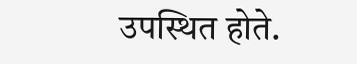उपस्थित होते.